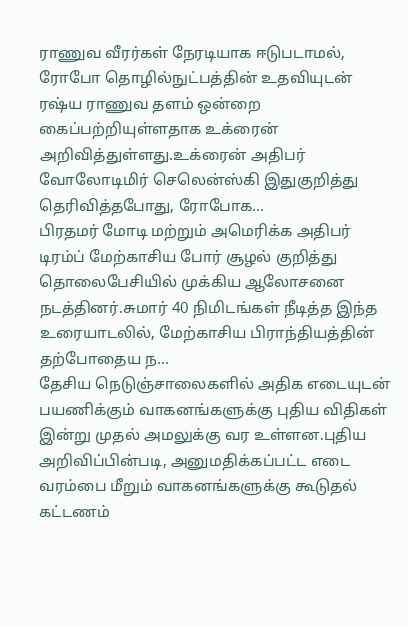ராணுவ வீரர்கள் நேரடியாக ஈடுபடாமல், ரோபோ தொழில்நுட்பத்தின் உதவியுடன் ரஷ்ய ராணுவ தளம் ஒன்றை கைப்பற்றியுள்ளதாக உக்ரைன் அறிவித்துள்ளது.உக்ரைன் அதிபர் வோலோடிமிர் செலென்ஸ்கி இதுகுறித்து தெரிவித்தபோது, ரோபோக...
பிரதமர் மோடி மற்றும் அமெரிக்க அதிபர் டிரம்ப் மேற்காசிய போர் சூழல் குறித்து தொலைபேசியில் முக்கிய ஆலோசனை நடத்தினர்.சுமார் 40 நிமிடங்கள் நீடித்த இந்த உரையாடலில், மேற்காசிய பிராந்தியத்தின் தற்போதைய ந...
தேசிய நெடுஞ்சாலைகளில் அதிக எடையுடன் பயணிக்கும் வாகனங்களுக்கு புதிய விதிகள் இன்று முதல் அமலுக்கு வர உள்ளன.புதிய அறிவிப்பின்படி, அனுமதிக்கப்பட்ட எடை வரம்பை மீறும் வாகனங்களுக்கு கூடுதல் கட்டணம்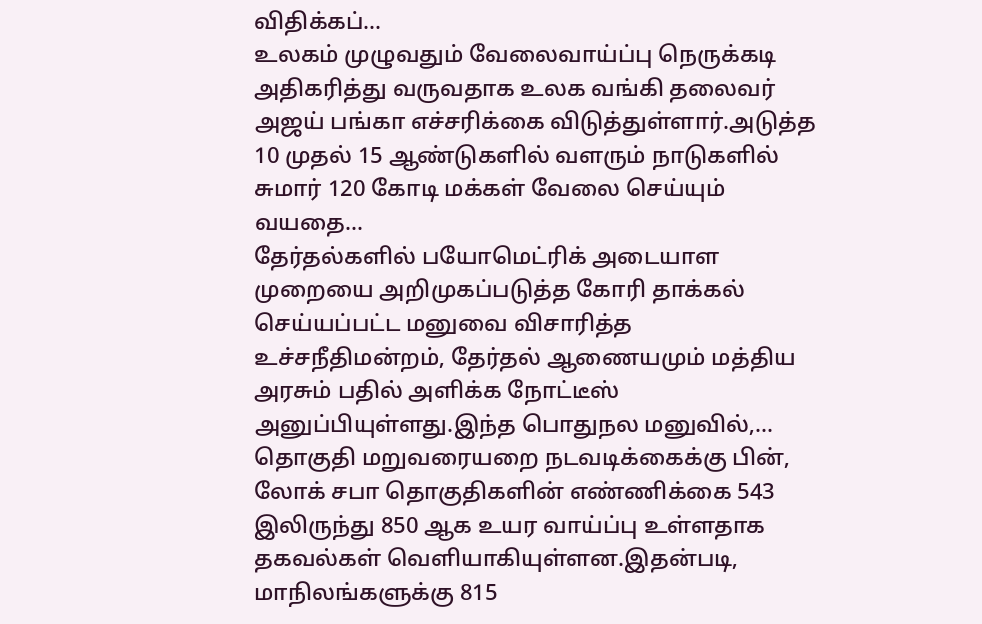விதிக்கப்...
உலகம் முழுவதும் வேலைவாய்ப்பு நெருக்கடி அதிகரித்து வருவதாக உலக வங்கி தலைவர் அஜய் பங்கா எச்சரிக்கை விடுத்துள்ளார்.அடுத்த 10 முதல் 15 ஆண்டுகளில் வளரும் நாடுகளில் சுமார் 120 கோடி மக்கள் வேலை செய்யும் வயதை...
தேர்தல்களில் பயோமெட்ரிக் அடையாள முறையை அறிமுகப்படுத்த கோரி தாக்கல் செய்யப்பட்ட மனுவை விசாரித்த உச்சநீதிமன்றம், தேர்தல் ஆணையமும் மத்திய அரசும் பதில் அளிக்க நோட்டீஸ் அனுப்பியுள்ளது.இந்த பொதுநல மனுவில்,...
தொகுதி மறுவரையறை நடவடிக்கைக்கு பின், லோக் சபா தொகுதிகளின் எண்ணிக்கை 543 இலிருந்து 850 ஆக உயர வாய்ப்பு உள்ளதாக தகவல்கள் வெளியாகியுள்ளன.இதன்படி, மாநிலங்களுக்கு 815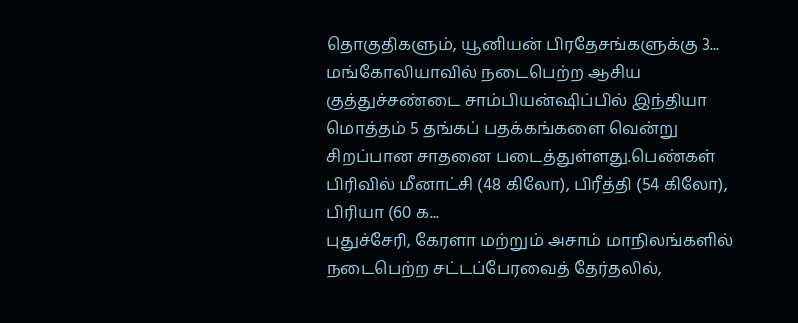தொகுதிகளும், யூனியன் பிரதேசங்களுக்கு 3...
மங்கோலியாவில் நடைபெற்ற ஆசிய குத்துச்சண்டை சாம்பியன்ஷிப்பில் இந்தியா மொத்தம் 5 தங்கப் பதக்கங்களை வென்று சிறப்பான சாதனை படைத்துள்ளது.பெண்கள் பிரிவில் மீனாட்சி (48 கிலோ), பிரீத்தி (54 கிலோ), பிரியா (60 க...
புதுச்சேரி, கேரளா மற்றும் அசாம் மாநிலங்களில் நடைபெற்ற சட்டப்பேரவைத் தேர்தலில்,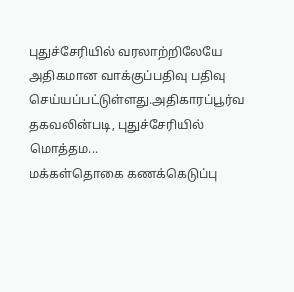புதுச்சேரியில் வரலாற்றிலேயே அதிகமான வாக்குப்பதிவு பதிவு செய்யப்பட்டுள்ளது.அதிகாரப்பூர்வ தகவலின்படி, புதுச்சேரியில் மொத்தம...
மக்கள்தொகை கணக்கெடுப்பு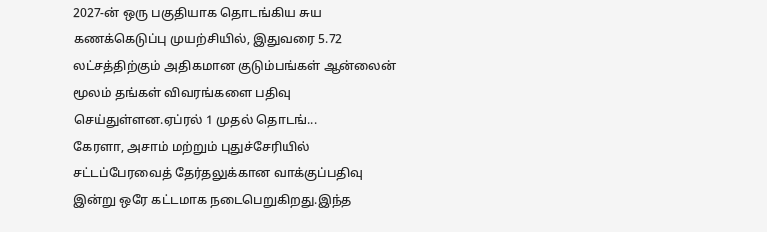2027-ன் ஒரு பகுதியாக தொடங்கிய சுய கணக்கெடுப்பு முயற்சியில், இதுவரை 5.72 லட்சத்திற்கும் அதிகமான குடும்பங்கள் ஆன்லைன் மூலம் தங்கள் விவரங்களை பதிவு செய்துள்ளன.ஏப்ரல் 1 முதல் தொடங்...
கேரளா, அசாம் மற்றும் புதுச்சேரியில் சட்டப்பேரவைத் தேர்தலுக்கான வாக்குப்பதிவு இன்று ஒரே கட்டமாக நடைபெறுகிறது.இந்த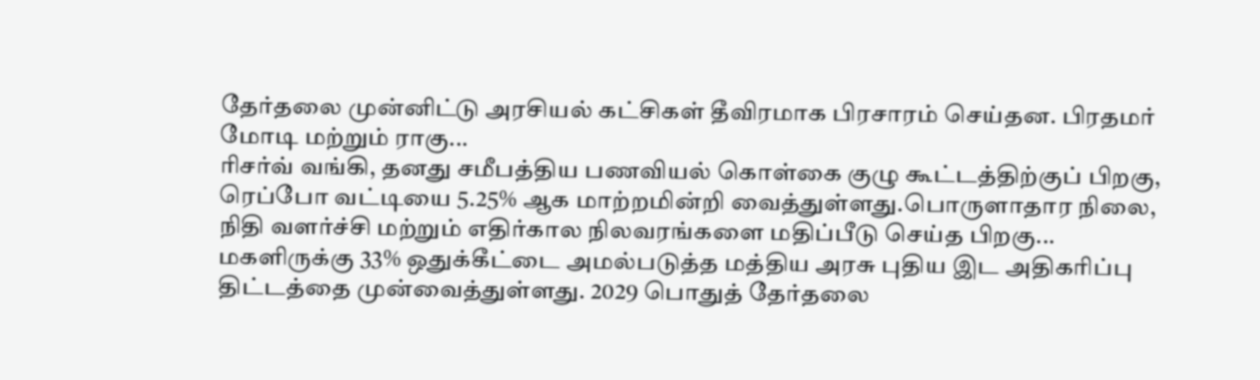தேர்தலை முன்னிட்டு அரசியல் கட்சிகள் தீவிரமாக பிரசாரம் செய்தன. பிரதமர் மோடி மற்றும் ராகு...
ரிசர்வ் வங்கி, தனது சமீபத்திய பணவியல் கொள்கை குழு கூட்டத்திற்குப் பிறகு, ரெப்போ வட்டியை 5.25% ஆக மாற்றமின்றி வைத்துள்ளது.பொருளாதார நிலை, நிதி வளர்ச்சி மற்றும் எதிர்கால நிலவரங்களை மதிப்பீடு செய்த பிறகு...
மகளிருக்கு 33% ஒதுக்கீட்டை அமல்படுத்த மத்திய அரசு புதிய இட அதிகரிப்பு திட்டத்தை முன்வைத்துள்ளது. 2029 பொதுத் தேர்தலை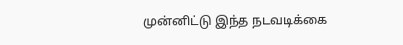முன்னிட்டு இந்த நடவடிக்கை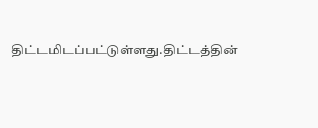திட்டமிடப்பட்டுள்ளது.திட்டத்தின்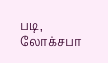படி, லோக்சபா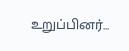உறுப்பினர்...